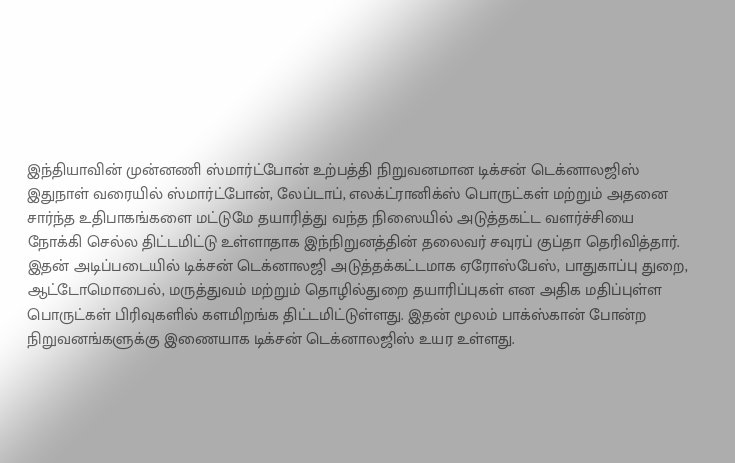இந்தியாவின் முன்னணி ஸ்மார்ட்போன் உற்பத்தி நிறுவனமான டிக்சன் டெக்னாலஜிஸ் இதுநாள் வரையில் ஸ்மார்ட்போன், லேப்டாப், எலக்ட்ரானிக்ஸ் பொருட்கள் மற்றும் அதனை சார்ந்த உதிபாகங்களை மட்டுமே தயாரித்து வந்த நிஸையில் அடுத்தகட்ட வளர்ச்சியை நோக்கி செல்ல திட்டமிட்டு உள்ளாதாக இந்நிறுனத்தின் தலைவர் சவுரப் குப்தா தெரிவித்தார்.
இதன் அடிப்படையில் டிக்சன் டெக்னாலஜி அடுத்தக்கட்டமாக ஏரோஸ்பேஸ், பாதுகாப்பு துறை, ஆட்டோமொபைல், மருத்துவம் மற்றும் தொழில்துறை தயாரிப்புகள் என அதிக மதிப்புள்ள பொருட்கள் பிரிவுகளில் களமிறங்க திட்டமிட்டுள்ளது. இதன் மூலம் பாக்ஸ்கான் போன்ற நிறுவனங்களுக்கு இணையாக டிக்சன் டெக்னாலஜிஸ் உயர உள்ளது.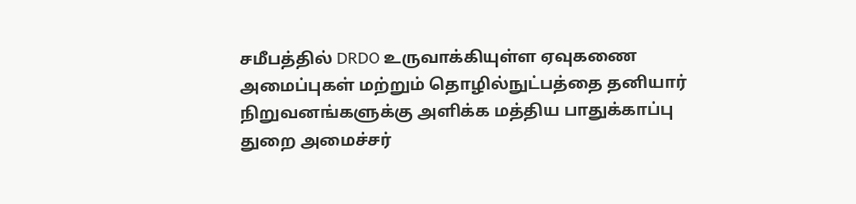சமீபத்தில் DRDO உருவாக்கியுள்ள ஏவுகணை அமைப்புகள் மற்றும் தொழில்நுட்பத்தை தனியார் நிறுவனங்களுக்கு அளிக்க மத்திய பாதுக்காப்பு துறை அமைச்சர்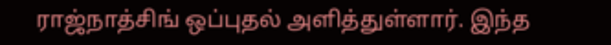ராஜ்நாத்சிங் ஒப்புதல் அளித்துள்ளார். இந்த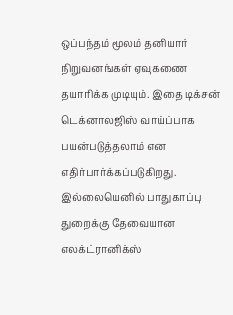ஒப்பந்தம் மூலம் தனியார் நிறுவனங்கள் ஏவுகணை தயாரிக்க முடியும். இதை டிக்சன் டெக்னாலஜிஸ் வாய்ப்பாக பயன்படுத்தலாம் என எதிர்பார்க்கப்படுகிறது. இல்லையெனில் பாதுகாப்பு துறைக்கு தேவையான எலக்ட்ரானிக்ஸ்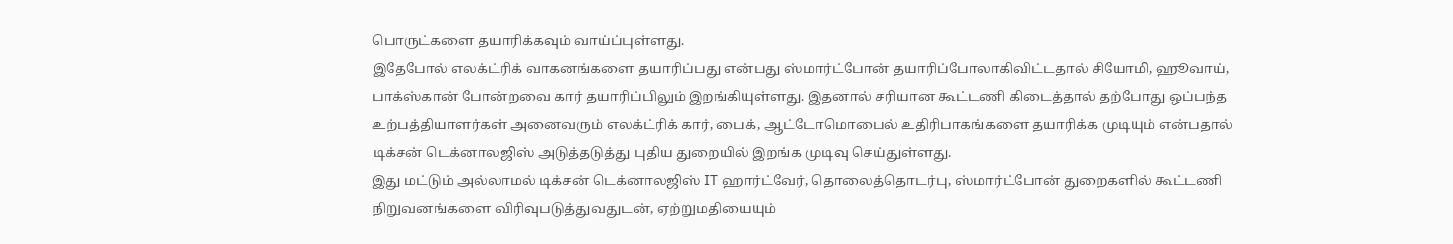பொருட்களை தயாரிக்கவும் வாய்ப்புள்ளது.
இதேபோல் எலக்ட்ரிக் வாகனங்களை தயாரிப்பது என்பது ஸ்மார்ட்போன் தயாரிப்போலாகிவிட்டதால் சியோமி, ஹூவாய், பாக்ஸ்கான் போன்றவை கார் தயாரிப்பிலும் இறங்கியுள்ளது. இதனால் சரியான கூட்டணி கிடைத்தால் தற்போது ஒப்பந்த உற்பத்தியாளர்கள் அனைவரும் எலக்ட்ரிக் கார், பைக், ஆட்டோமொபைல் உதிரிபாகங்களை தயாரிக்க முடியும் என்பதால் டிக்சன் டெக்னாலஜிஸ் அடுத்தடுத்து புதிய துறையில் இறங்க முடிவு செய்துள்ளது.
இது மட்டும் அல்லாமல் டிக்சன் டெக்னாலஜிஸ் IT ஹார்ட்வேர், தொலைத்தொடர்பு, ஸ்மார்ட்போன் துறைகளில் கூட்டணி நிறுவனங்களை விரிவுபடுத்துவதுடன், ஏற்றுமதியையும்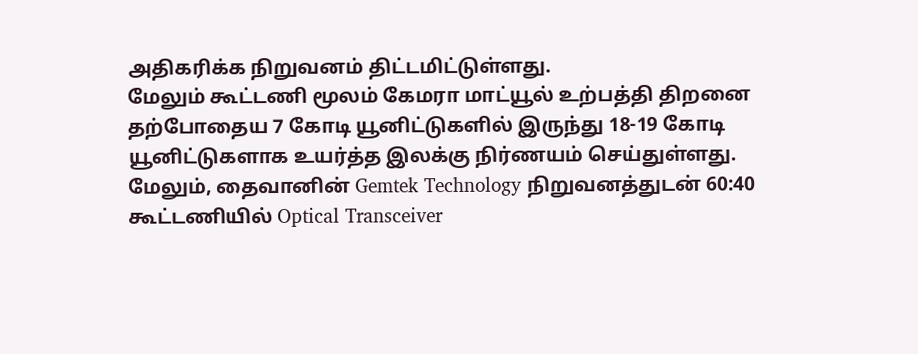அதிகரிக்க நிறுவனம் திட்டமிட்டுள்ளது.
மேலும் கூட்டணி மூலம் கேமரா மாட்யூல் உற்பத்தி திறனை தற்போதைய 7 கோடி யூனிட்டுகளில் இருந்து 18-19 கோடி யூனிட்டுகளாக உயர்த்த இலக்கு நிர்ணயம் செய்துள்ளது. மேலும், தைவானின் Gemtek Technology நிறுவனத்துடன் 60:40 கூட்டணியில் Optical Transceiver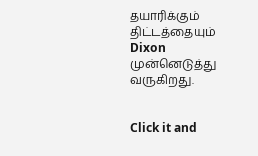தயாரிக்கும் திட்டத்தையும் Dixon முன்னெடுத்து வருகிறது.


Click it and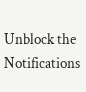Unblock the Notifications